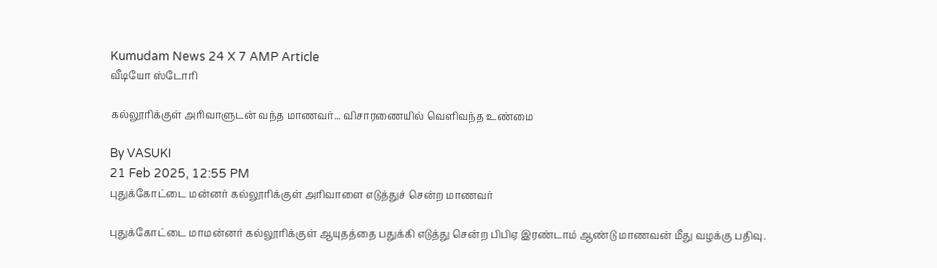Kumudam News 24 X 7 AMP Article
வீடியோ ஸ்டோரி

கல்லூரிக்குள் அரிவாளுடன் வந்த மாணவர்... விசாரணையில் வெளிவந்த உண்மை

By VASUKI
21 Feb 2025, 12:55 PM
புதுக்கோட்டை மன்னர் கல்லூரிக்குள் அரிவாளை எடுத்துச் சென்ற மாணவர்

புதுக்கோட்டை மாமன்னர் கல்லூரிக்குள் ஆயுதத்தை பதுக்கி எடுத்து சென்ற பிபிஏ இரண்டாம் ஆண்டு மாணவன் மீது வழக்கு பதிவு.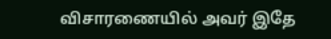விசாரணையில் அவர் இதே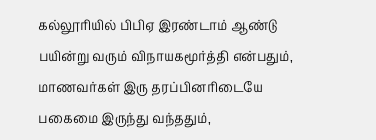கல்லூரியில் பிபிஏ இரண்டாம் ஆண்டு பயின்று வரும் விநாயகமூர்த்தி என்பதும், மாணவர்கள் இரு தரப்பினரிடையே பகைமை இருந்து வந்ததும்,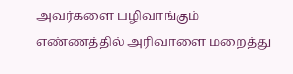அவர்களை பழிவாங்கும் எண்ணத்தில் அரிவாளை மறைத்து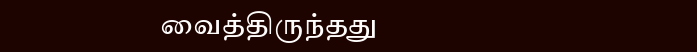வைத்திருந்தது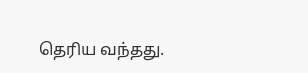தெரிய வந்தது.